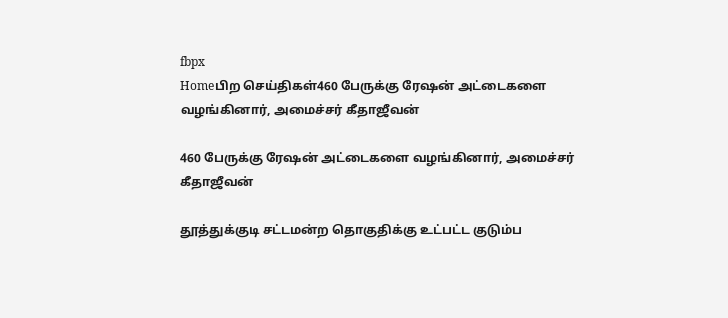fbpx
Homeபிற செய்திகள்460 பேருக்கு ரேஷன் அட்டைகளை வழங்கினார், அமைச்சர் கீதாஜீவன்

460 பேருக்கு ரேஷன் அட்டைகளை வழங்கினார், அமைச்சர் கீதாஜீவன்

தூத்துக்குடி சட்டமன்ற தொகுதிக்கு உட்பட்ட குடும்ப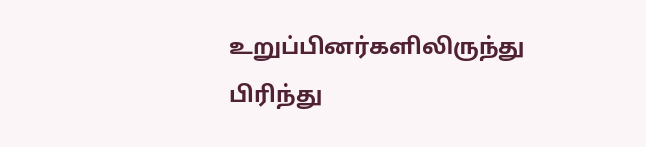உறுப்பினர்களிலிருந்து பிரிந்து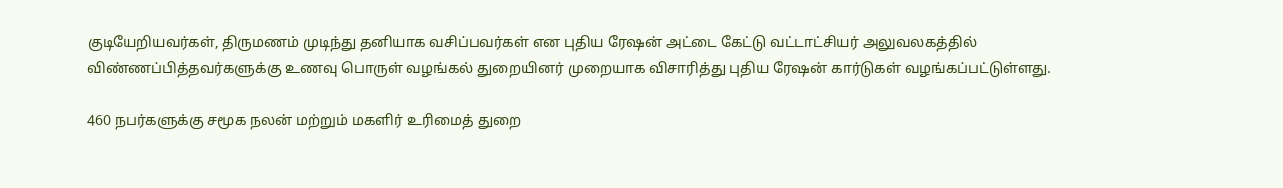குடியேறியவர்கள், திருமணம் முடிந்து தனியாக வசிப்பவர்கள் என புதிய ரேஷன் அட்டை கேட்டு வட்டாட்சியர் அலுவலகத்தில் விண்ணப்பித்தவர்களுக்கு உணவு பொருள் வழங்கல் துறையினர் முறையாக விசாரித்து புதிய ரேஷன் கார்டுகள் வழங்கப்பட்டுள்ளது.

460 நபர்களுக்கு சமூக நலன் மற்றும் மகளிர் உரிமைத் துறை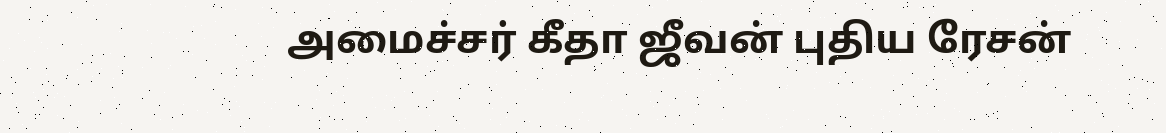அமைச்சர் கீதா ஜீவன் புதிய ரேசன்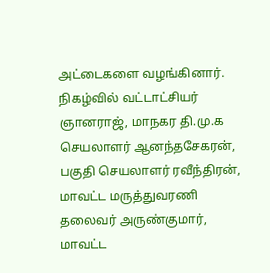அட்டைகளை வழங்கினார். நிகழ்வில் வட்டாட்சியர் ஞானராஜ், மாநகர தி.மு.க செயலாளர் ஆனந்தசேகரன், பகுதி செயலாளர் ரவீந்திரன், மாவட்ட மருத்துவரணி தலைவர் அருண்குமார், மாவட்ட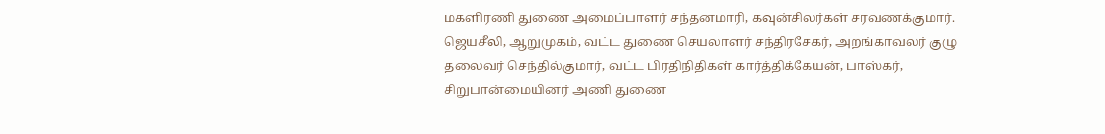மகளிரணி துணை அமைப்பாளர் சந்தனமாரி, கவுன்சிலர்கள் சரவணக்குமார். ஜெயசீலி, ஆறுமுகம், வட்ட துணை செயலாளர் சந்திரசேகர், அறங்காவலர் குழு தலைவர் செந்தில்குமார், வட்ட பிரதிநிதிகள் கார்த்திக்கேயன், பாஸ்கர், சிறுபான்மையினர் அணி துணை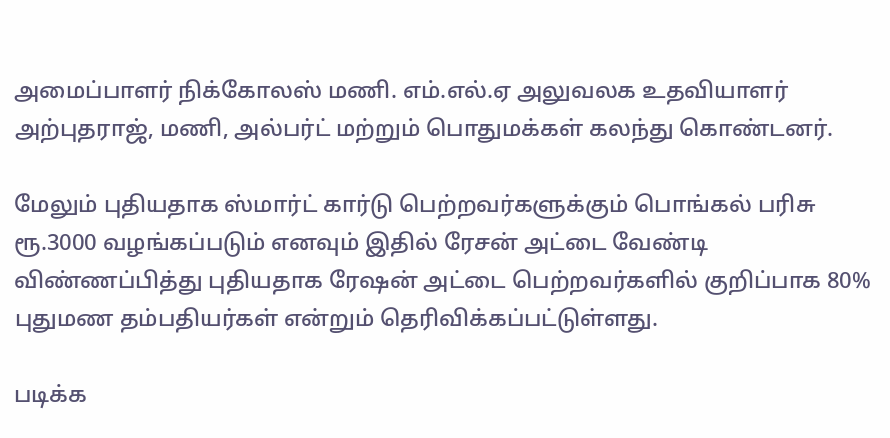அமைப்பாளர் நிக்கோலஸ் மணி. எம்.எல்.ஏ அலுவலக உதவியாளர் அற்புதராஜ், மணி, அல்பர்ட் மற்றும் பொதுமக்கள் கலந்து கொண்டனர்.

மேலும் புதியதாக ஸ்மார்ட் கார்டு பெற்றவர்களுக்கும் பொங்கல் பரிசு ரூ.3000 வழங்கப்படும் எனவும் இதில் ரேசன் அட்டை வேண்டி விண்ணப்பித்து புதியதாக ரேஷன் அட்டை பெற்றவர்களில் குறிப்பாக 80% புதுமண தம்பதியர்கள் என்றும் தெரிவிக்கப்பட்டுள்ளது.

படிக்க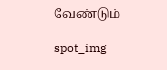வேண்டும்

spot_img